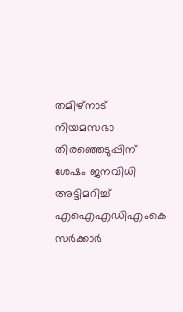തമിഴ്‌നാട് നിയമസഭാ തിരഞ്ഞെടുപ്പിന് ശേഷം ജനവിധി അട്ടിമറിച്ച് എഐഎഡിഎംകെ സർക്കാർ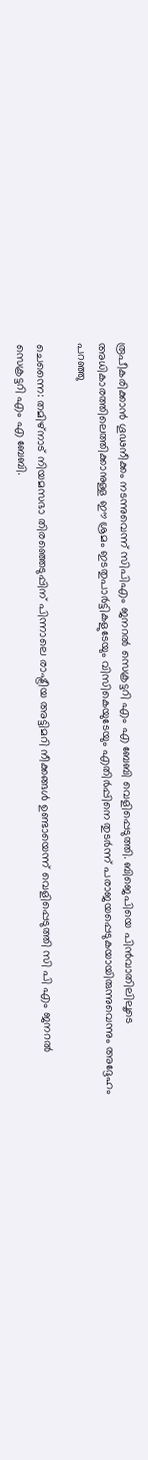രൂപീകരിക്കാൻ ഗൂഢനീക്കം നടന്നുവെന്ന് സിപിഎം ജനറൽ സെക്രട്ടറി എം എ ബേബി വെളിപ്പെടുത്തി. ബിജെപിയെ പിൻവാതിലിലൂടെ അധികാരത്തിലെത്തിക്കാനുള്ള ഈ ശ്രമം ഇടതുപാർട്ടികളുടേയും വിസികെയുടേയും എതിർപ്പിനെ തുടർന്ന് പരാജയപ്പെടുകയായിരുന്നുവെന്നും അദ്ദേഹം പറഞ്ഞു

ചെന്നൈ: തമിഴ്‌നാട് നിയമസഭാ തിരഞ്ഞെടുപ്പിന് പിന്നാലെ രാഷ്ട്രീയ അട്ടിമറി നീക്കങ്ങൾ ഉണ്ടായെന്ന് വെളിപ്പെടുത്തി സി പി എം ജനറൽ സെക്രട്ടറി എം എ ബേബി.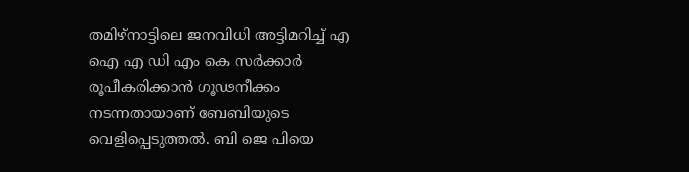തമിഴ്‌നാട്ടിലെ ജനവിധി അട്ടിമറിച്ച് എ ഐ എ ഡി എം കെ സർക്കാർ രൂപീകരിക്കാൻ ഗൂഢനീക്കം നടന്നതായാണ് ബേബിയുടെ വെളിപ്പെടുത്തൽ. ബി ജെ പിയെ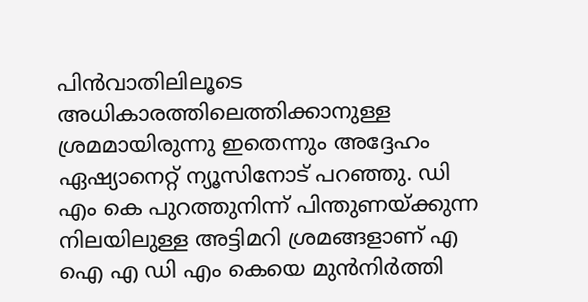പിൻവാതിലിലൂടെ അധികാരത്തിലെത്തിക്കാനുള്ള ശ്രമമായിരുന്നു ഇതെന്നും അദ്ദേഹം ഏഷ്യാനെറ്റ് ന്യൂസിനോട് പറഞ്ഞു. ഡി എം കെ പുറത്തുനിന്ന് പിന്തുണയ്ക്കുന്ന നിലയിലുള്ള അട്ടിമറി ശ്രമങ്ങളാണ് എ ഐ എ ഡി എം കെയെ മുൻനിർത്തി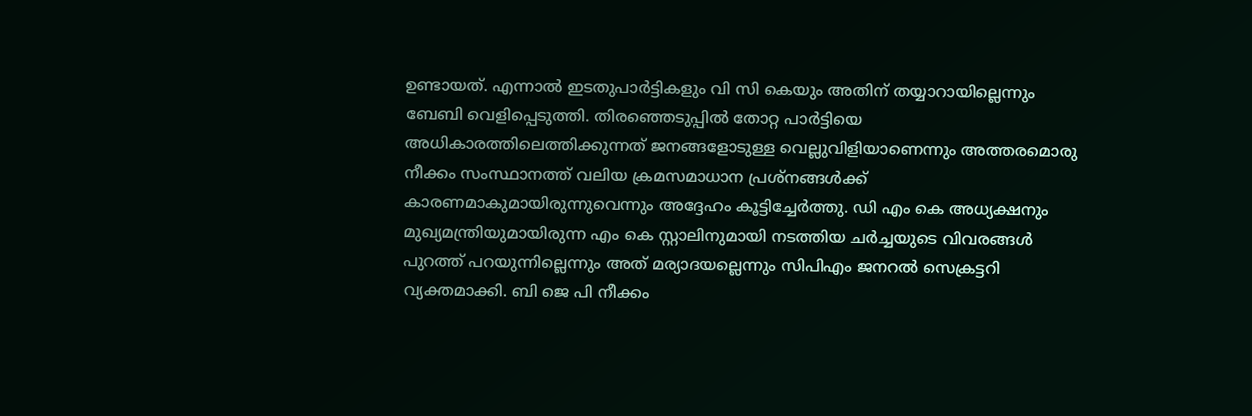ഉണ്ടായത്. എന്നാൽ ഇടതുപാർട്ടികളും വി സി കെയും അതിന് തയ്യാറായില്ലെന്നും ബേബി വെളിപ്പെടുത്തി. തിരഞ്ഞെടുപ്പിൽ തോറ്റ പാർട്ടിയെ അധികാരത്തിലെത്തിക്കുന്നത് ജനങ്ങളോടുള്ള വെല്ലുവിളിയാണെന്നും അത്തരമൊരു നീക്കം സംസ്ഥാനത്ത് വലിയ ക്രമസമാധാന പ്രശ്നങ്ങൾക്ക് കാരണമാകുമായിരുന്നുവെന്നും അദ്ദേഹം കൂട്ടിച്ചേർത്തു. ഡി എം കെ അധ്യക്ഷനും മുഖ്യമന്ത്രിയുമായിരുന്ന എം കെ സ്റ്റാലിനുമായി നടത്തിയ ചർച്ചയുടെ വിവരങ്ങൾ പുറത്ത് പറയുന്നില്ലെന്നും അത് മര്യാദയല്ലെന്നും സിപിഎം ജനറൽ സെക്രട്ടറി വ്യക്തമാക്കി. ബി ജെ പി നീക്കം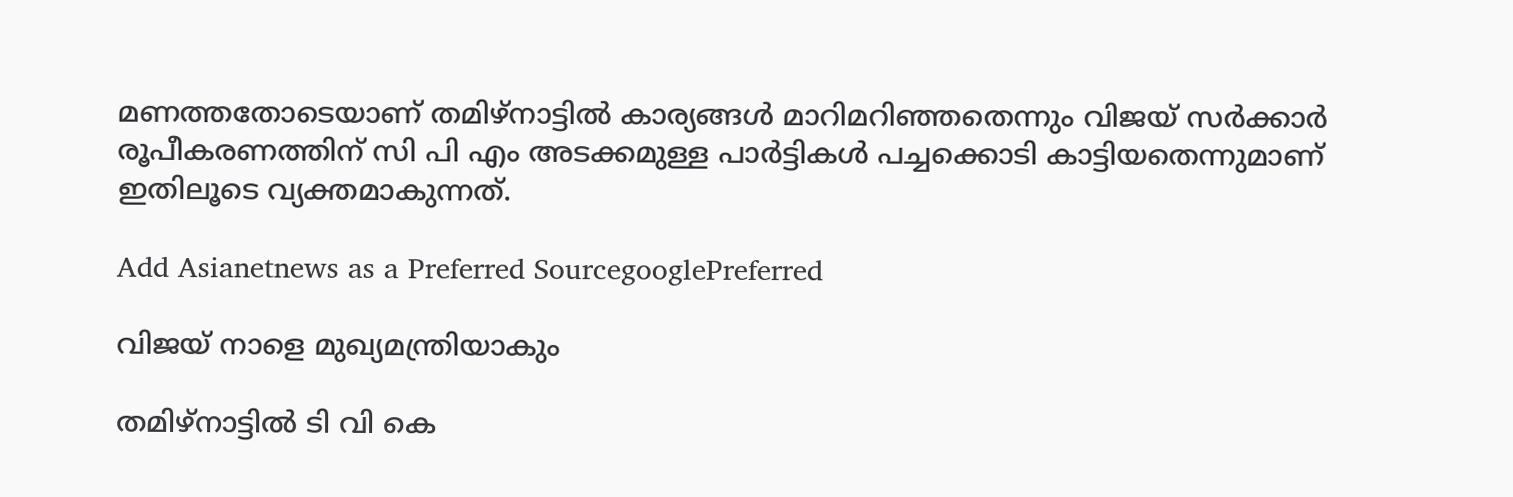മണത്തതോടെയാണ് തമിഴ്നാട്ടിൽ കാര്യങ്ങൾ മാറിമറിഞ്ഞതെന്നും വിജയ് സർക്കാർ രൂപീകരണത്തിന് സി പി എം അടക്കമുള്ള പാർട്ടികൾ പച്ചക്കൊടി കാട്ടിയതെന്നുമാണ് ഇതിലൂടെ വ്യക്തമാകുന്നത്.

Add Asianetnews as a Preferred SourcegooglePreferred

വിജയ് നാളെ മുഖ്യമന്ത്രിയാകും

തമിഴ്നാട്ടിൽ ടി വി കെ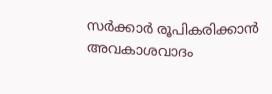സർക്കാർ രൂപികരിക്കാൻ അവകാശവാദം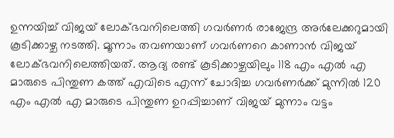ഉന്നയിച്ച് വിജയ് ലോക്ഭവനിലെത്തി ഗവർണർ രാജേന്ദ്ര അർലേക്കറുമായി കൂടിക്കാഴ്ച നടത്തി. മൂന്നാം തവണയാണ് ഗവർണറെ കാണാൻ വിജയ് ലോക്ഭവനിലെത്തിയത്. ആദ്യ രണ്ട് കൂടിക്കാഴ്ചയിലും 118 എം എൽ എ മാരുടെ പിന്തുണ കത്ത് എവിടെ എന്ന് ചോദിച്ച ഗവർണർക്ക് മുന്നിൽ 120 എം എൽ എ മാരുടെ പിന്തുണ ഉറപ്പിച്ചാണ് വിജയ് മുന്നാം വട്ടം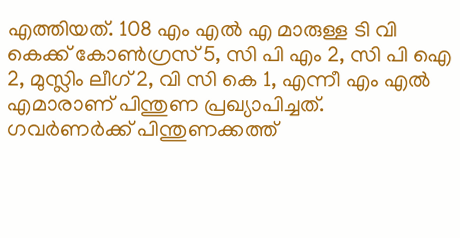എത്തിയത്. 108 എം എൽ എ മാരുള്ള ടി വി കെക്ക് കോൺഗ്രസ് 5, സി പി എം 2, സി പി ഐ 2, മുസ്ലിം ലീഗ് 2, വി സി കെ 1, എന്നീ എം എൽ എമാരാണ് പിന്തുണ പ്രഖ്യാപിച്ചത്. ഗവർണർക്ക് പിന്തുണക്കത്ത്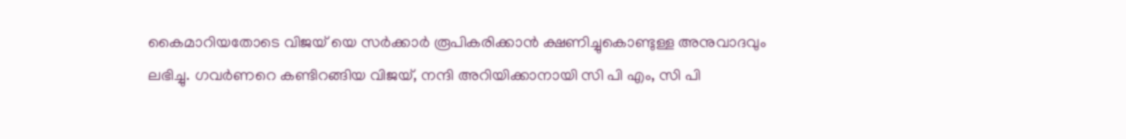കൈമാറിയതോടെ വിജയ് യെ സർക്കാർ രൂപികരിക്കാൻ ക്ഷണിച്ചുകൊണ്ടുള്ള അനുവാദവും ലഭിച്ചു. ഗവർണറെ കണ്ടിറങ്ങിയ വിജയ്, നന്ദി അറിയിക്കാനായി സി പി എം, സി പി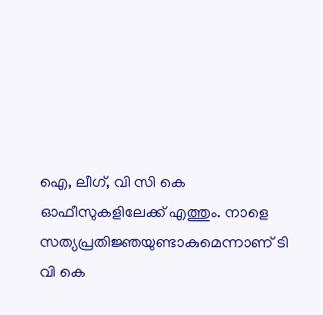ഐ, ലീഗ്, വി സി കെ ഓഫീസുകളിലേക്ക് എത്തും. നാളെ സത്യപ്രതിജ്ഞയുണ്ടാകുമെന്നാണ് ടി വി കെ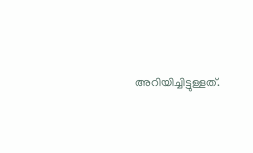അറിയിച്ചിട്ടുള്ളത്.